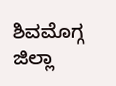ಶಿವಮೊಗ್ಗ ಜಿಲ್ಲಾ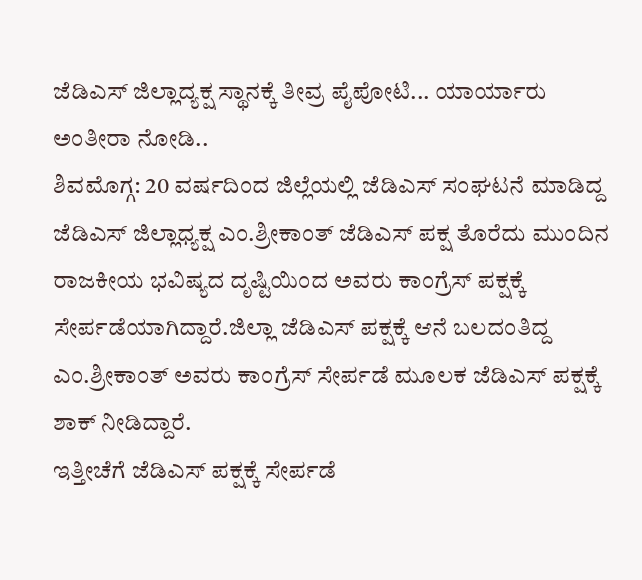ಜೆಡಿಎಸ್ ಜಿಲ್ಲಾದ್ಯಕ್ಷ ಸ್ಥಾನಕ್ಕೆ ತೀವ್ರ ಪೈಪೋಟಿ... ಯಾರ್ಯಾರು ಅಂತೀರಾ ನೋಡಿ..
ಶಿವಮೊಗ್ಗ: 20 ವರ್ಷದಿಂದ ಜಿಲ್ಲೆಯಲ್ಲಿ ಜೆಡಿಎಸ್ ಸಂಘಟನೆ ಮಾಡಿದ್ದ ಜೆಡಿಎಸ್ ಜಿಲ್ಲಾಧ್ಯಕ್ಷ ಎಂ.ಶ್ರೀಕಾಂತ್ ಜೆಡಿಎಸ್ ಪಕ್ಷ ತೊರೆದು ಮುಂದಿನ ರಾಜಕೀಯ ಭವಿಷ್ಯದ ದೃಷ್ಟಿಯಿಂದ ಅವರು ಕಾಂಗ್ರೆಸ್ ಪಕ್ಷಕ್ಕೆ ಸೇರ್ಪಡೆಯಾಗಿದ್ದಾರೆ.ಜಿಲ್ಲಾ ಜೆಡಿಎಸ್ ಪಕ್ಷಕ್ಕೆ ಆನೆ ಬಲದಂತಿದ್ದ ಎಂ.ಶ್ರೀಕಾಂತ್ ಅವರು ಕಾಂಗ್ರೆಸ್ ಸೇರ್ಪಡೆ ಮೂಲಕ ಜೆಡಿಎಸ್ ಪಕ್ಷಕ್ಕೆ ಶಾಕ್ ನೀಡಿದ್ದಾರೆ.
ಇತ್ತೀಚೆಗೆ ಜೆಡಿಎಸ್ ಪಕ್ಷಕ್ಕೆ ಸೇರ್ಪಡೆ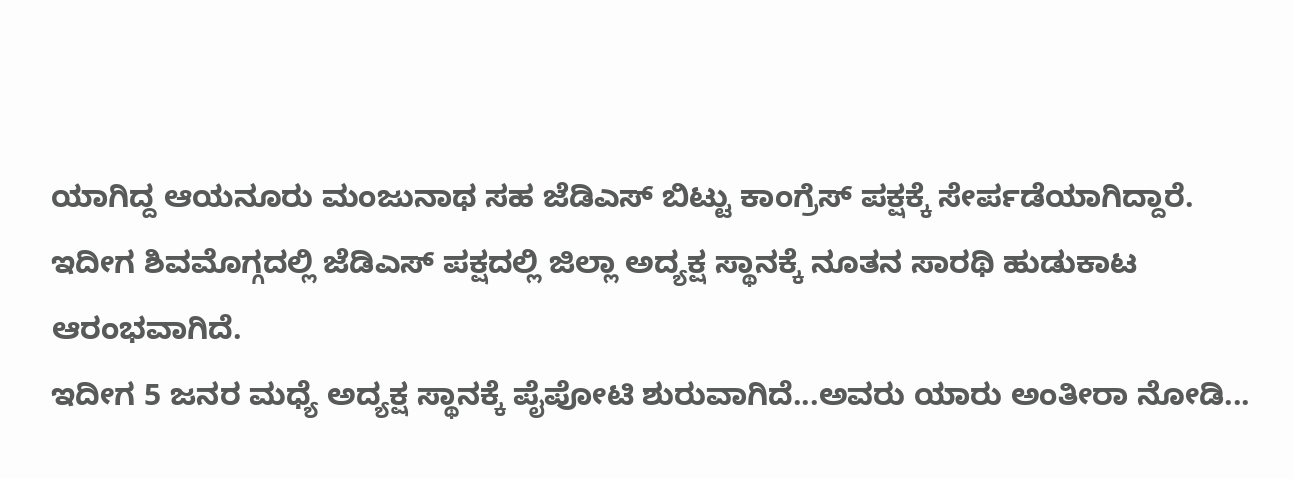ಯಾಗಿದ್ದ ಆಯನೂರು ಮಂಜುನಾಥ ಸಹ ಜೆಡಿಎಸ್ ಬಿಟ್ಟು ಕಾಂಗ್ರೆಸ್ ಪಕ್ಷಕ್ಕೆ ಸೇರ್ಪಡೆಯಾಗಿದ್ದಾರೆ.
ಇದೀಗ ಶಿವಮೊಗ್ಗದಲ್ಲಿ ಜೆಡಿಎಸ್ ಪಕ್ಷದಲ್ಲಿ ಜಿಲ್ಲಾ ಅದ್ಯಕ್ಷ ಸ್ಥಾನಕ್ಕೆ ನೂತನ ಸಾರಥಿ ಹುಡುಕಾಟ ಆರಂಭವಾಗಿದೆ.
ಇದೀಗ 5 ಜನರ ಮಧ್ಯೆ ಅದ್ಯಕ್ಷ ಸ್ಥಾನಕ್ಕೆ ಪೈಪೋಟಿ ಶುರುವಾಗಿದೆ...ಅವರು ಯಾರು ಅಂತೀರಾ ನೋಡಿ...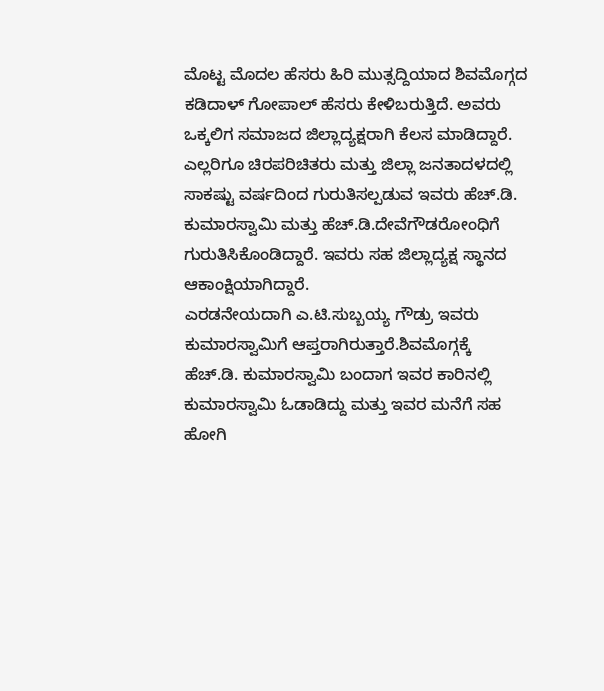ಮೊಟ್ಟ ಮೊದಲ ಹೆಸರು ಹಿರಿ ಮುತ್ಸದ್ದಿಯಾದ ಶಿವಮೊಗ್ಗದ ಕಡಿದಾಳ್ ಗೋಪಾಲ್ ಹೆಸರು ಕೇಳಿಬರುತ್ತಿದೆ. ಅವರು ಒಕ್ಕಲಿಗ ಸಮಾಜದ ಜಿಲ್ಲಾದ್ಯಕ್ಷರಾಗಿ ಕೆಲಸ ಮಾಡಿದ್ದಾರೆ. ಎಲ್ಲರಿಗೂ ಚಿರಪರಿಚಿತರು ಮತ್ತು ಜಿಲ್ಲಾ ಜನತಾದಳದಲ್ಲಿ ಸಾಕಷ್ಟು ವರ್ಷದಿಂದ ಗುರುತಿಸಲ್ಪಡುವ ಇವರು ಹೆಚ್.ಡಿ. ಕುಮಾರಸ್ವಾಮಿ ಮತ್ತು ಹೆಚ್.ಡಿ.ದೇವೆಗೌಡರೋಂಧಿಗೆ ಗುರುತಿಸಿಕೊಂಡಿದ್ದಾರೆ. ಇವರು ಸಹ ಜಿಲ್ಲಾದ್ಯಕ್ಷ ಸ್ಥಾನದ ಆಕಾಂಕ್ಷಿಯಾಗಿದ್ದಾರೆ.
ಎರಡನೇಯದಾಗಿ ಎ.ಟಿ.ಸುಬ್ಬಯ್ಯ ಗೌಡ್ರು ಇವರು ಕುಮಾರಸ್ವಾಮಿಗೆ ಆಪ್ತರಾಗಿರುತ್ತಾರೆ.ಶಿವಮೊಗ್ಗಕ್ಕೆ ಹೆಚ್.ಡಿ. ಕುಮಾರಸ್ವಾಮಿ ಬಂದಾಗ ಇವರ ಕಾರಿನಲ್ಲಿ ಕುಮಾರಸ್ವಾಮಿ ಓಡಾಡಿದ್ದು ಮತ್ತು ಇವರ ಮನೆಗೆ ಸಹ ಹೋಗಿ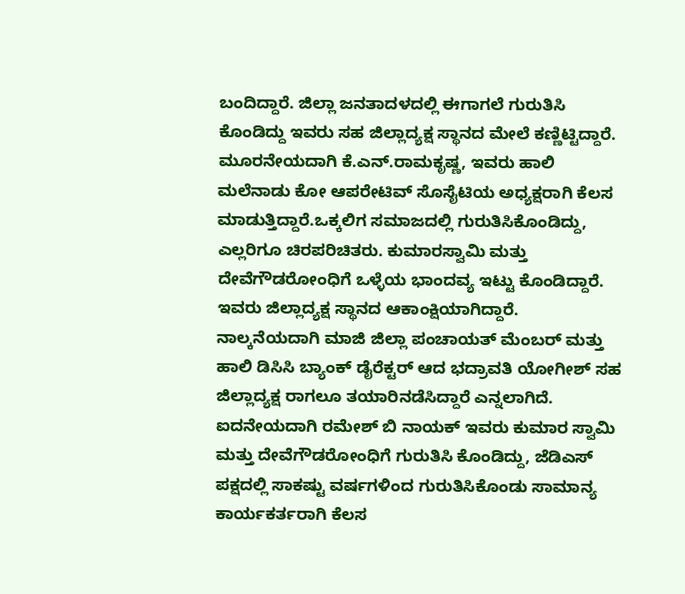ಬಂದಿದ್ದಾರೆ. ಜಿಲ್ಲಾ ಜನತಾದಳದಲ್ಲಿ ಈಗಾಗಲೆ ಗುರುತಿಸಿ ಕೊಂಡಿದ್ದು ಇವರು ಸಹ ಜಿಲ್ಲಾದ್ಯಕ್ಷ ಸ್ಥಾನದ ಮೇಲೆ ಕಣ್ಣಿಟ್ಟಿದ್ದಾರೆ.
ಮೂರನೇಯದಾಗಿ ಕೆ.ಎನ್.ರಾಮಕೃಷ್ಣ, ಇವರು ಹಾಲಿ ಮಲೆನಾಡು ಕೋ ಆಪರೇಟಿವ್ ಸೊಸೈಟಿಯ ಅಧ್ಯಕ್ಷರಾಗಿ ಕೆಲಸ ಮಾಡುತ್ತಿದ್ದಾರೆ.ಒಕ್ಕಲಿಗ ಸಮಾಜದಲ್ಲಿ ಗುರುತಿಸಿಕೊಂಡಿದ್ದು, ಎಲ್ಲರಿಗೂ ಚಿರಪರಿಚಿತರು. ಕುಮಾರಸ್ವಾಮಿ ಮತ್ತು ದೇವೆಗೌಡರೋಂಧಿಗೆ ಒಳ್ಳೆಯ ಭಾಂದವ್ಯ ಇಟ್ಟು ಕೊಂಡಿದ್ದಾರೆ. ಇವರು ಜಿಲ್ಲಾದ್ಯಕ್ಷ ಸ್ಥಾನದ ಆಕಾಂಕ್ಷಿಯಾಗಿದ್ದಾರೆ.
ನಾಲ್ಕನೆಯದಾಗಿ ಮಾಜಿ ಜಿಲ್ಲಾ ಪಂಚಾಯತ್ ಮೆಂಬರ್ ಮತ್ತು ಹಾಲಿ ಡಿಸಿಸಿ ಬ್ಯಾಂಕ್ ಡೈರೆಕ್ಟರ್ ಆದ ಭದ್ರಾವತಿ ಯೋಗೀಶ್ ಸಹ ಜಿಲ್ಲಾದ್ಯಕ್ಷ ರಾಗಲೂ ತಯಾರಿನಡೆಸಿದ್ದಾರೆ ಎನ್ನಲಾಗಿದೆ.
ಐದನೇಯದಾಗಿ ರಮೇಶ್ ಬಿ ನಾಯಕ್ ಇವರು ಕುಮಾರ ಸ್ವಾಮಿ ಮತ್ತು ದೇವೆಗೌಡರೋಂಧಿಗೆ ಗುರುತಿಸಿ ಕೊಂಡಿದ್ದು, ಜೆಡಿಎಸ್ ಪಕ್ಷದಲ್ಲಿ ಸಾಕಷ್ಟು ವರ್ಷಗಳಿಂದ ಗುರುತಿಸಿಕೊಂಡು ಸಾಮಾನ್ಯ ಕಾರ್ಯಕರ್ತರಾಗಿ ಕೆಲಸ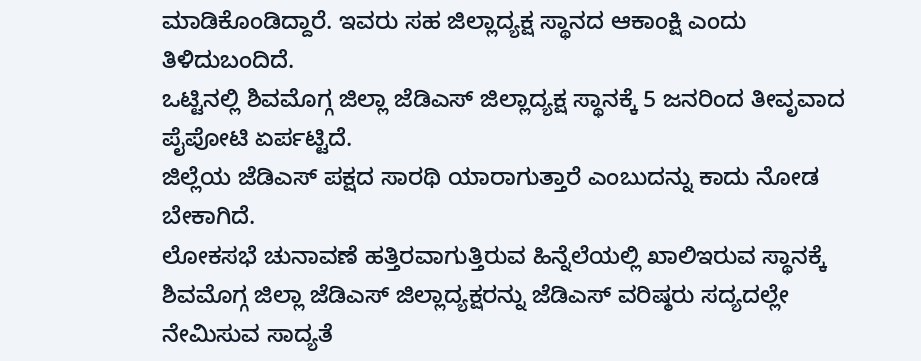ಮಾಡಿಕೊಂಡಿದ್ದಾರೆ. ಇವರು ಸಹ ಜಿಲ್ಲಾದ್ಯಕ್ಷ ಸ್ಥಾನದ ಆಕಾಂಕ್ಷಿ ಎಂದು ತಿಳಿದುಬಂದಿದೆ.
ಒಟ್ಟಿನಲ್ಲಿ ಶಿವಮೊಗ್ಗ ಜಿಲ್ಲಾ ಜೆಡಿಎಸ್ ಜಿಲ್ಲಾದ್ಯಕ್ಷ ಸ್ಥಾನಕ್ಕೆ 5 ಜನರಿಂದ ತೀವೃವಾದ ಪೈಪೋಟಿ ಏರ್ಪಟ್ಟಿದೆ.
ಜಿಲ್ಲೆಯ ಜೆಡಿಎಸ್ ಪಕ್ಷದ ಸಾರಥಿ ಯಾರಾಗುತ್ತಾರೆ ಎಂಬುದನ್ನು ಕಾದು ನೋಡ ಬೇಕಾಗಿದೆ.
ಲೋಕಸಭೆ ಚುನಾವಣೆ ಹತ್ತಿರವಾಗುತ್ತಿರುವ ಹಿನ್ನೆಲೆಯಲ್ಲಿ ಖಾಲಿಇರುವ ಸ್ಥಾನಕ್ಕೆ ಶಿವಮೊಗ್ಗ ಜಿಲ್ಲಾ ಜೆಡಿಎಸ್ ಜಿಲ್ಲಾದ್ಯಕ್ಷರನ್ನು ಜೆಡಿಎಸ್ ವರಿಷ್ಠರು ಸದ್ಯದಲ್ಲೇ ನೇಮಿಸುವ ಸಾದ್ಯತೆ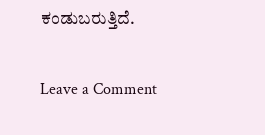ಕಂಡುಬರುತ್ತಿದೆ.

Leave a Comment